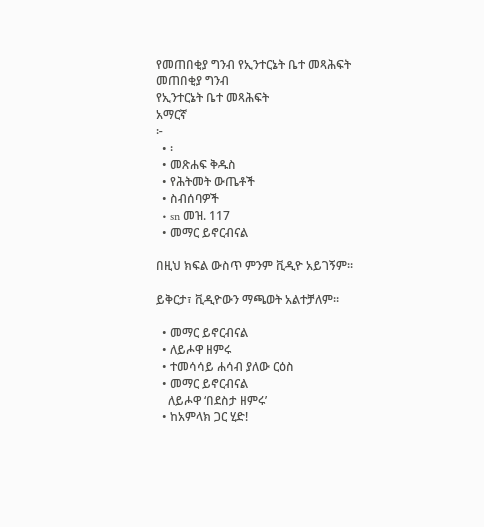የመጠበቂያ ግንብ የኢንተርኔት ቤተ መጻሕፍት
መጠበቂያ ግንብ
የኢንተርኔት ቤተ መጻሕፍት
አማርኛ
፦
  • ፡
  • መጽሐፍ ቅዱስ
  • የሕትመት ውጤቶች
  • ስብሰባዎች
  • sn መዝ. 117
  • መማር ይኖርብናል

በዚህ ክፍል ውስጥ ምንም ቪዲዮ አይገኝም።

ይቅርታ፣ ቪዲዮውን ማጫወት አልተቻለም።

  • መማር ይኖርብናል
  • ለይሖዋ ዘምሩ
  • ተመሳሳይ ሐሳብ ያለው ርዕስ
  • መማር ይኖርብናል
    ለይሖዋ ‘በደስታ ዘምሩ’
  • ከአምላክ ጋር ሂድ!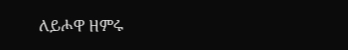ለይሖዋ ዘምሩ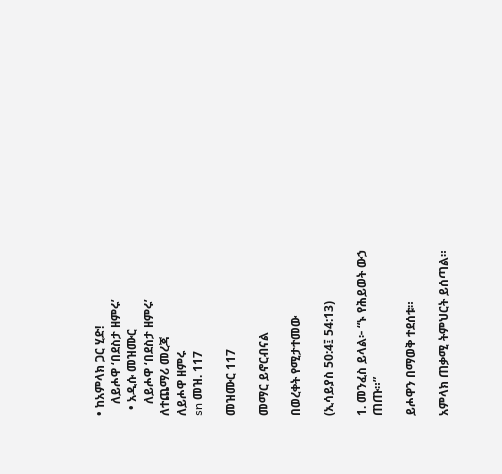• ከአምላክ ጋር ሂድ!
    ለይሖዋ ‘በደስታ ዘምሩ’
  • አዲሱ መዝሙር
    ለይሖዋ ‘በደስታ ዘምሩ’
ለተጨማሪ መረጃ
ለይሖዋ ዘምሩ
sn መዝ. 117

መዝሙር 117

መማር ይኖርብናል

በወረቀት የሚታተመው

(ኢሳይያስ 50:4፤ 54:13)

1. መንፈስ ይላል፦ “ኑ የሕይወት ውኃ ጠጡ።”

ይሖዋን በማወቅ ተደሰቱ።

አምላክ ጠቃሚ ትምህርት ይሰጣል።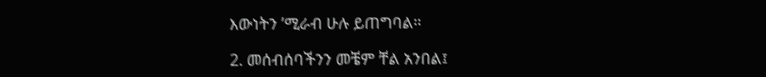እውነትን ’ሚራብ ሁሉ ይጠግባል።

2. መሰብሰባችንን መቼም ቸል አንበል፤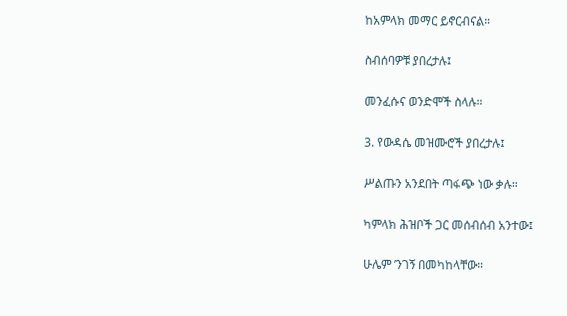ከአምላክ መማር ይኖርብናል።

ስብሰባዎቹ ያበረታሉ፤

መንፈሱና ወንድሞች ስላሉ።

3. የውዳሴ መዝሙሮች ያበረታሉ፤

ሥልጡን አንደበት ጣፋጭ ነው ቃሉ።

ካምላክ ሕዝቦች ጋር መሰብሰብ አንተው፤

ሁሌም ’ንገኝ በመካከላቸው።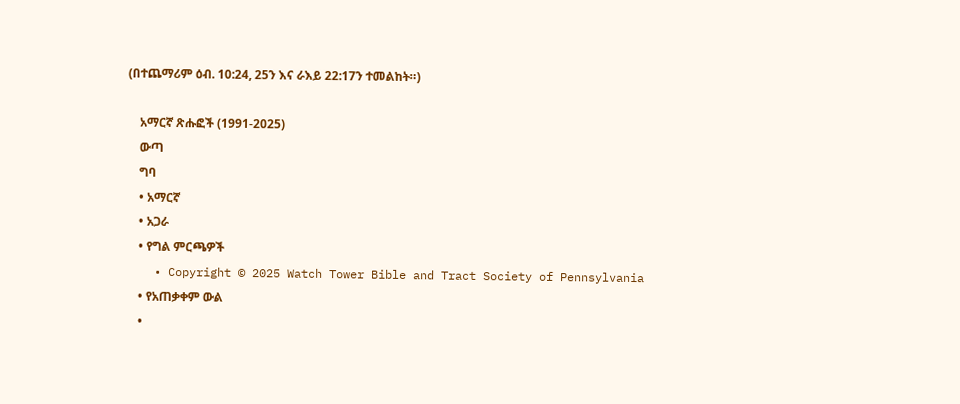(በተጨማሪም ዕብ. 10:24, 25ን እና ራእይ 22:17ን ተመልከት።)

    አማርኛ ጽሑፎች (1991-2025)
    ውጣ
    ግባ
    • አማርኛ
    • አጋራ
    • የግል ምርጫዎች
    • Copyright © 2025 Watch Tower Bible and Tract Society of Pennsylvania
    • የአጠቃቀም ውል
    •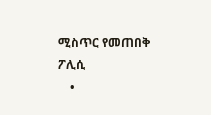ሚስጥር የመጠበቅ ፖሊሲ
    •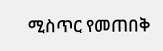ሚስጥር የመጠበቅ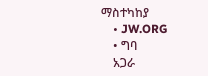ማስተካከያ
    • JW.ORG
    • ግባ
    አጋራ